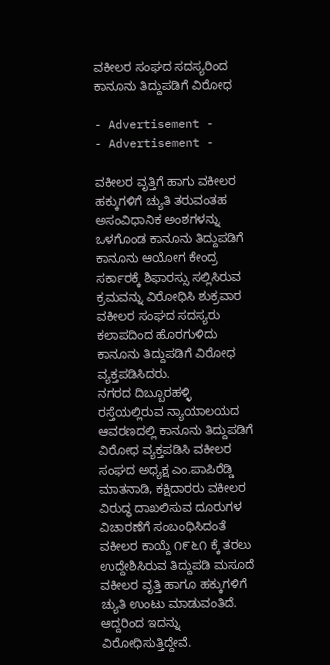ವಕೀಲರ ಸಂಘದ ಸದಸ್ಯರಿಂದ ಕಾನೂನು ತಿದ್ದುಪಡಿಗೆ ವಿರೋಧ

- Advertisement -
- Advertisement -

ವಕೀಲರ ವೃತ್ತಿಗೆ ಹಾಗು ವಕೀಲರ ಹಕ್ಕುಗಳಿಗೆ ಚ್ಯುತಿ ತರುವಂತಹ ಅಸಂವಿಧಾನಿಕ ಅಂಶಗಳನ್ನು ಒಳಗೊಂಡ ಕಾನೂನು ತಿದ್ದುಪಡಿಗೆ ಕಾನೂನು ಆಯೋಗ ಕೇಂದ್ರ ಸರ್ಕಾರಕ್ಕೆ ಶಿಫಾರಸ್ಸು ಸಲ್ಲಿಸಿರುವ ಕ್ರಮವನ್ನು ವಿರೋಧಿಸಿ ಶುಕ್ರವಾರ ವಕೀಲರ ಸಂಘದ ಸದಸ್ಯರು ಕಲಾಪದಿಂದ ಹೊರಗುಳಿದು ಕಾನೂನು ತಿದ್ದುಪಡಿಗೆ ವಿರೋಧ ವ್ಯಕ್ತಪಡಿಸಿದರು.
ನಗರದ ದಿಬ್ಬೂರಹಳ್ಳಿ ರಸ್ತೆಯಲ್ಲಿರುವ ನ್ಯಾಯಾಲಯದ ಆವರಣದಲ್ಲಿ ಕಾನೂನು ತಿದ್ದುಪಡಿಗೆ ವಿರೋಧ ವ್ಯಕ್ತಪಡಿಸಿ ವಕೀಲರ ಸಂಘದ ಅಧ್ಯಕ್ಷ ಎಂ.ಪಾಪಿರೆಡ್ಡಿ ಮಾತನಾಡಿ, ಕಕ್ಷಿದಾರರು ವಕೀಲರ ವಿರುದ್ಧ ದಾಖಲಿಸುವ ದೂರುಗಳ ವಿಚಾರಣೆಗೆ ಸಂಬಂಧಿಸಿದಂತೆ ವಕೀಲರ ಕಾಯ್ದೆ ೧೯೬೧ ಕ್ಕೆ ತರಲು ಉದ್ದೇಶಿಸಿರುವ ತಿದ್ದುಪಡಿ ಮಸೂದೆ ವಕೀಲರ ವೃತ್ತಿ ಹಾಗೂ ಹಕ್ಕುಗಳಿಗೆ ಚ್ಯುತಿ ಉಂಟು ಮಾಡುವಂತಿದೆ. ಆದ್ದರಿಂದ ಇದನ್ನು ವಿರೋಧಿಸುತ್ತಿದ್ದೇವೆ.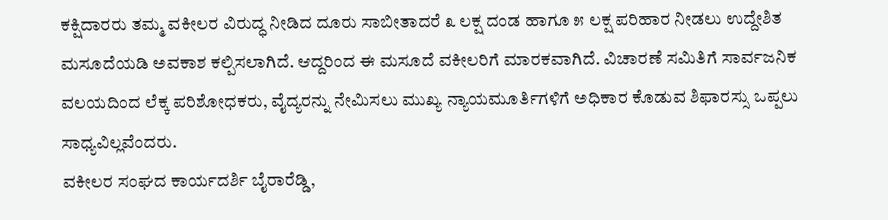ಕಕ್ಷಿದಾರರು ತಮ್ಮ ವಕೀಲರ ವಿರುದ್ಧ ನೀಡಿದ ದೂರು ಸಾಬೀತಾದರೆ ೩ ಲಕ್ಷ ದಂಡ ಹಾಗೂ ೫ ಲಕ್ಷ ಪರಿಹಾರ ನೀಡಲು ಉದ್ದೇಶಿತ ಮಸೂದೆಯಡಿ ಅವಕಾಶ ಕಲ್ಪಿಸಲಾಗಿದೆ. ಆದ್ದರಿಂದ ಈ ಮಸೂದೆ ವಕೀಲರಿಗೆ ಮಾರಕವಾಗಿದೆ. ವಿಚಾರಣೆ ಸಮಿತಿಗೆ ಸಾರ್ವಜನಿಕ ವಲಯದಿಂದ ಲೆಕ್ಕ ಪರಿಶೋಧಕರು, ವೈದ್ಯರನ್ನು ನೇಮಿಸಲು ಮುಖ್ಯ ನ್ಯಾಯಮೂರ್ತಿಗಳಿಗೆ ಅಧಿಕಾರ ಕೊಡುವ ಶಿಫಾರಸ್ಸು ಒಪ್ಪಲು ಸಾಧ್ಯವಿಲ್ಲವೆಂದರು.
ವಕೀಲರ ಸಂಘದ ಕಾರ್ಯದರ್ಶಿ ಬೈರಾರೆಡ್ಡಿ,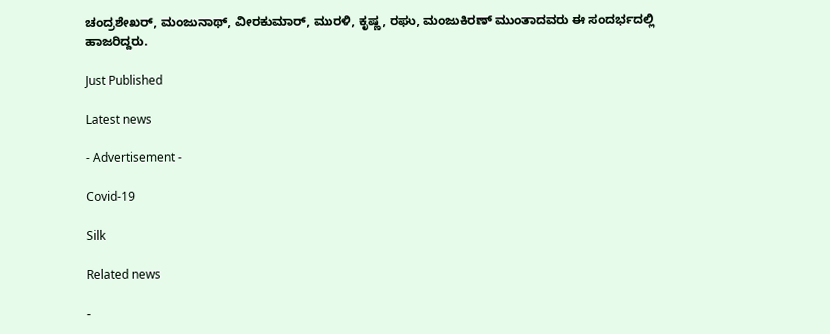ಚಂದ್ರಶೇಖರ್, ಮಂಜುನಾಥ್, ವೀರಕುಮಾರ್, ಮುರಳಿ, ಕೃಷ್ಣ, ರಘು, ಮಂಜುಕಿರಣ್‌ ಮುಂತಾದವರು ಈ ಸಂದರ್ಭದಲ್ಲಿ ಹಾಜರಿದ್ದರು.

Just Published

Latest news

- Advertisement -

Covid-19

Silk

Related news

-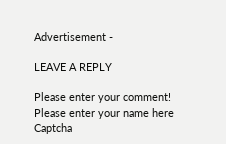Advertisement -

LEAVE A REPLY

Please enter your comment!
Please enter your name here
Captcha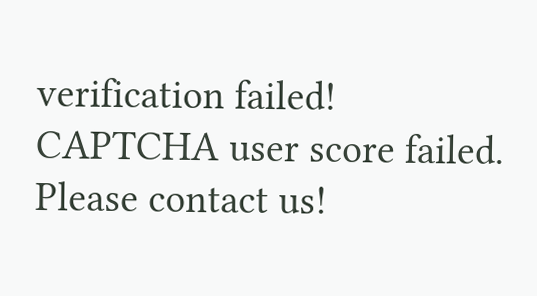verification failed!
CAPTCHA user score failed. Please contact us!